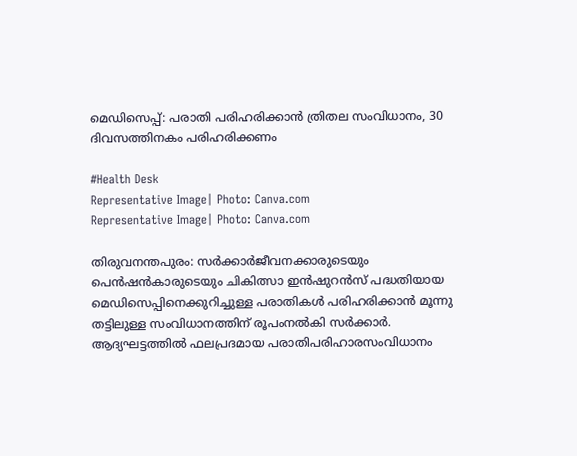മെഡിസെപ്പ്: പരാതി പരിഹരിക്കാൻ ത്രിതല സംവിധാനം, 30 ദിവസത്തിനകം പരിഹരിക്കണം

#Health Desk
Representative Image| Photo: Canva.com
Representative Image| Photo: Canva.com

തിരുവനന്തപുരം: സർക്കാർജീവനക്കാരുടെയും പെൻഷൻകാരുടെയും ചികിത്സാ ഇൻഷുറൻസ് പദ്ധതിയായ മെഡിസെപ്പിനെക്കുറിച്ചുള്ള പരാതികൾ പരിഹരിക്കാൻ മൂന്നു തട്ടിലുള്ള സംവിധാനത്തിന് രൂപംനൽകി സർക്കാർ. ആദ്യഘട്ടത്തിൽ ഫലപ്രദമായ പരാതിപരിഹാരസംവിധാനം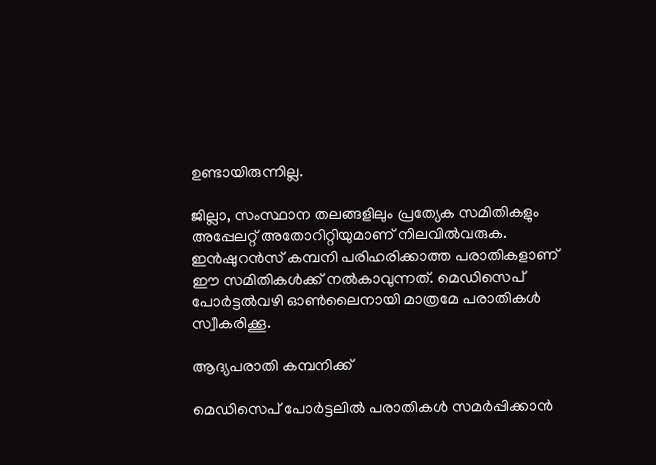ഉണ്ടായിരുന്നില്ല.

ജില്ലാ, സംസ്ഥാന തലങ്ങളിലും പ്രത്യേക സമിതികളും അപ്പേലറ്റ് അതോറിറ്റിയുമാണ് നിലവിൽവരുക. ഇൻഷുറൻസ് കമ്പനി പരിഹരിക്കാത്ത പരാതികളാണ് ഈ സമിതികൾക്ക് നൽകാവുന്നത്. മെഡിസെപ് പോർട്ടൽവഴി ഓൺലൈനായി മാത്രമേ പരാതികൾ സ്വീകരിക്കൂ.

ആദ്യപരാതി കമ്പനിക്ക്

മെഡിസെപ് പോർട്ടലിൽ പരാതികൾ സമർപ്പിക്കാൻ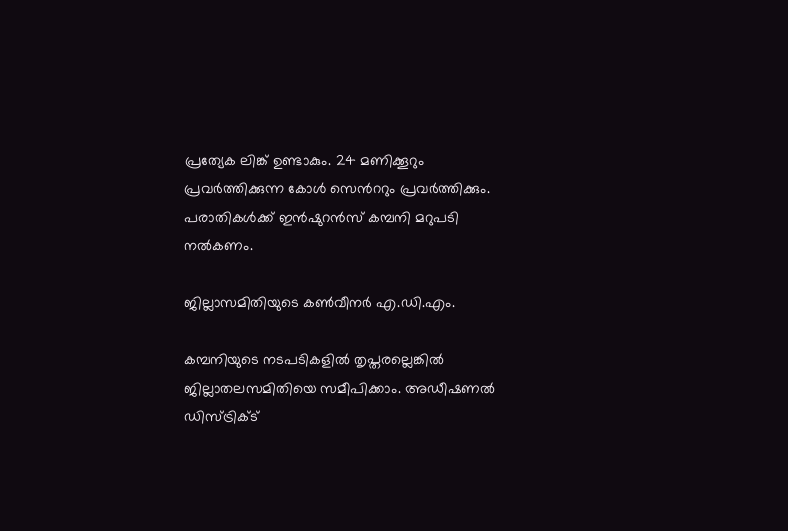പ്രത്യേക ലിങ്ക് ഉണ്ടാകും. 24 മണിക്കൂറും പ്രവർത്തിക്കുന്ന കോൾ സെൻററും പ്രവർത്തിക്കും. പരാതികൾക്ക് ഇൻഷുറൻസ് കമ്പനി മറുപടി നൽകണം.

ജില്ലാസമിതിയുടെ കൺവീനർ എ.ഡി.എം.

കമ്പനിയുടെ നടപടികളിൽ തൃപ്തരല്ലെങ്കിൽ ജില്ലാതലസമിതിയെ സമീപിക്കാം. അഡീഷണൽ ഡിസ്ട്രിക്ട്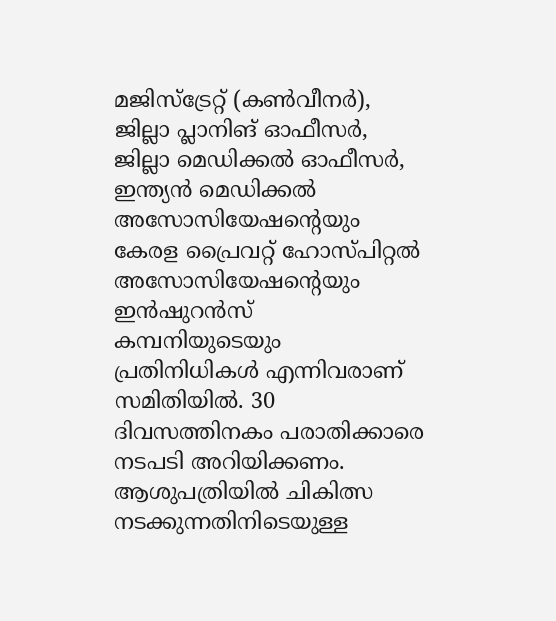മജിസ്‌ട്രേറ്റ് (കൺവീനർ), ജില്ലാ പ്ലാനിങ് ഓഫീസർ, ജില്ലാ മെഡിക്കൽ ഓഫീസർ, ഇന്ത്യൻ മെഡിക്കൽ അസോസിയേഷന്റെയും കേരള പ്രൈവറ്റ് ഹോസ്പിറ്റൽ അസോസിയേഷന്റെയും ഇൻഷുറൻസ് കമ്പനിയുടെയും പ്രതിനിധികൾ എന്നിവരാണ് സമിതിയിൽ. 30 ദിവസത്തിനകം പരാതിക്കാരെ നടപടി അറിയിക്കണം. ആശുപത്രിയിൽ ചികിത്സ നടക്കുന്നതിനിടെയുള്ള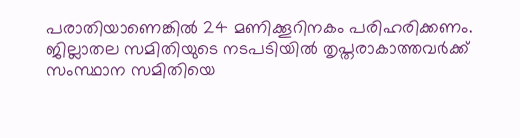പരാതിയാണെങ്കിൽ 24 മണിക്കൂറിനകം പരിഹരിക്കണം. ജില്ലാതല സമിതിയുടെ നടപടിയിൽ തൃപ്തരാകാത്തവർക്ക് സംസ്ഥാന സമിതിയെ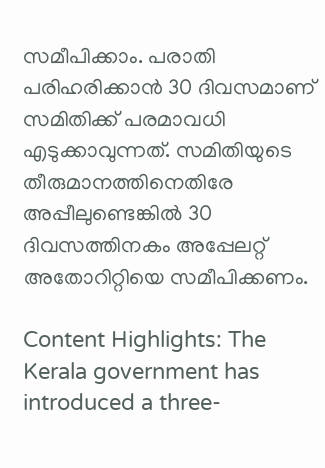സമീപിക്കാം. പരാതി പരിഹരിക്കാൻ 30 ദിവസമാണ് സമിതിക്ക് പരമാവധി എടുക്കാവുന്നത്. സമിതിയുടെ തീരുമാനത്തിനെതിരേ അപ്പീലുണ്ടെങ്കിൽ 30 ദിവസത്തിനകം അപ്പേലറ്റ് അതോറിറ്റിയെ സമീപിക്കണം.

Content Highlights: The Kerala government has introduced a three-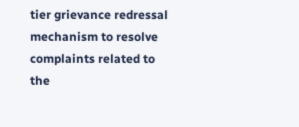tier grievance redressal mechanism to resolve complaints related to the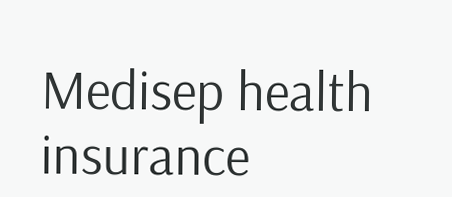Medisep health insurance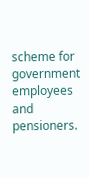scheme for government employees and pensioners.